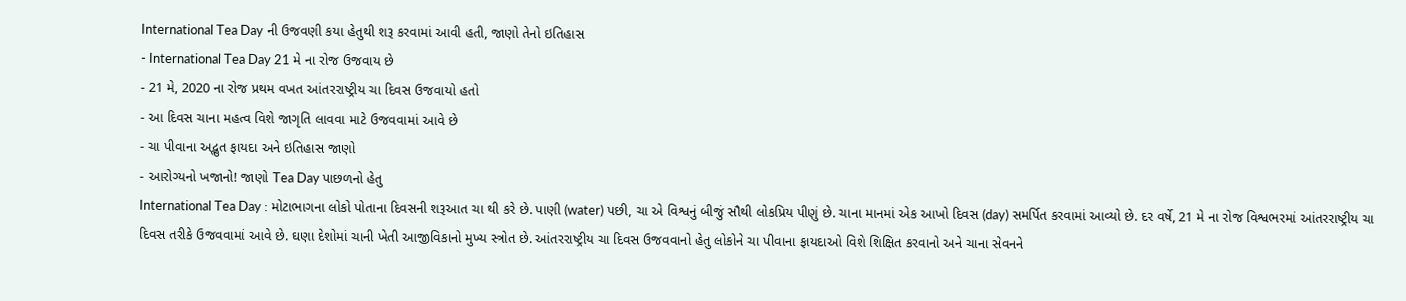International Tea Day ની ઉજવણી કયા હેતુથી શરૂ કરવામાં આવી હતી, જાણો તેનો ઇતિહાસ
- International Tea Day 21 મે ના રોજ ઉજવાય છે
- 21 મે, 2020 ના રોજ પ્રથમ વખત આંતરરાષ્ટ્રીય ચા દિવસ ઉજવાયો હતો
- આ દિવસ ચાના મહત્વ વિશે જાગૃતિ લાવવા માટે ઉજવવામાં આવે છે
- ચા પીવાના અદ્ભુત ફાયદા અને ઇતિહાસ જાણો
- આરોગ્યનો ખજાનો! જાણો Tea Day પાછળનો હેતુ
International Tea Day : મોટાભાગના લોકો પોતાના દિવસની શરૂઆત ચા થી કરે છે. પાણી (water) પછી, ચા એ વિશ્વનું બીજું સૌથી લોકપ્રિય પીણું છે. ચાના માનમાં એક આખો દિવસ (day) સમર્પિત કરવામાં આવ્યો છે. દર વર્ષે, 21 મે ના રોજ વિશ્વભરમાં આંતરરાષ્ટ્રીય ચા દિવસ તરીકે ઉજવવામાં આવે છે. ઘણા દેશોમાં ચાની ખેતી આજીવિકાનો મુખ્ય સ્ત્રોત છે. આંતરરાષ્ટ્રીય ચા દિવસ ઉજવવાનો હેતુ લોકોને ચા પીવાના ફાયદાઓ વિશે શિક્ષિત કરવાનો અને ચાના સેવનને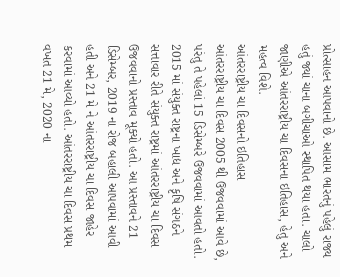પ્રોત્સાહન આપવાનો છે. આસામ ભારતનું પહેલું રાજ્ય હતું જ્યાં ચાના બગીચાઓ સ્થાપિત થયા હતા. ચાલો જાણીએ આંતરરાષ્ટ્રીય ચા દિવસના ઇતિહાસ, હેતુ અને મહત્વ વિશે.
આંતરરાષ્ટ્રીય ચા દિવસનો ઇતિહાસ
આંતરરાષ્ટ્રીય ચા દિવસ 2005 થી ઉજવવામાં આવે છે, પરંતુ તે પહેલાં 15 ડિસેમ્બરે ઉજવવામાં આવતો હતો. 2015 માં સંયુક્ત રાષ્ટ્રના ખાદ્ય અને કૃષિ સંગઠને સત્તાવાર રીતે સંયુક્ત રાષ્ટ્રમાં આંતરરાષ્ટ્રીય ચા દિવસ ઉજવવાનો પ્રસ્તાવ મૂક્યો હતો. આ પ્રસ્તાવને 21 ડિસેમ્બર, 2019 ના રોજ બહાલી આપવામાં આવી હતી અને 21 મે ને આંતરરાષ્ટ્રીય ચા દિવસ જાહેર કરવામાં આવ્યો હતો. આંતરરાષ્ટ્રીય ચા દિવસ પ્રથમ વખત 21 મે, 2020 ના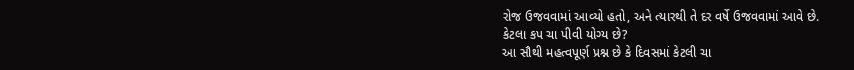રોજ ઉજવવામાં આવ્યો હતો, અને ત્યારથી તે દર વર્ષે ઉજવવામાં આવે છે.
કેટલા કપ ચા પીવી યોગ્ય છે?
આ સૌથી મહત્વપૂર્ણ પ્રશ્ન છે કે દિવસમાં કેટલી ચા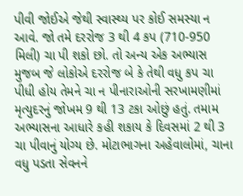પીવી જોઈએ જેથી સ્વાસ્થ્ય પર કોઈ સમસ્યા ન આવે. જો તમે દરરોજ 3 થી 4 કપ (710-950 મિલી) ચા પી શકો છો. તો અન્ય એક અભ્યાસ મુજબ જે લોકોએ દરરોજ બે કે તેથી વધુ કપ ચા પીધી હોય તેમને ચા ન પીનારાઓની સરખામણીમાં મૃત્યુદરનું જોખમ 9 થી 13 ટકા ઓછું હતું. તમામ અભ્યાસના આધારે કહી શકાય કે દિવસમાં 2 થી 3 ચા પીવાનું યોગ્ય છે. મોટાભાગના અહેવાલોમાં, ચાના વધુ પડતા સેવનને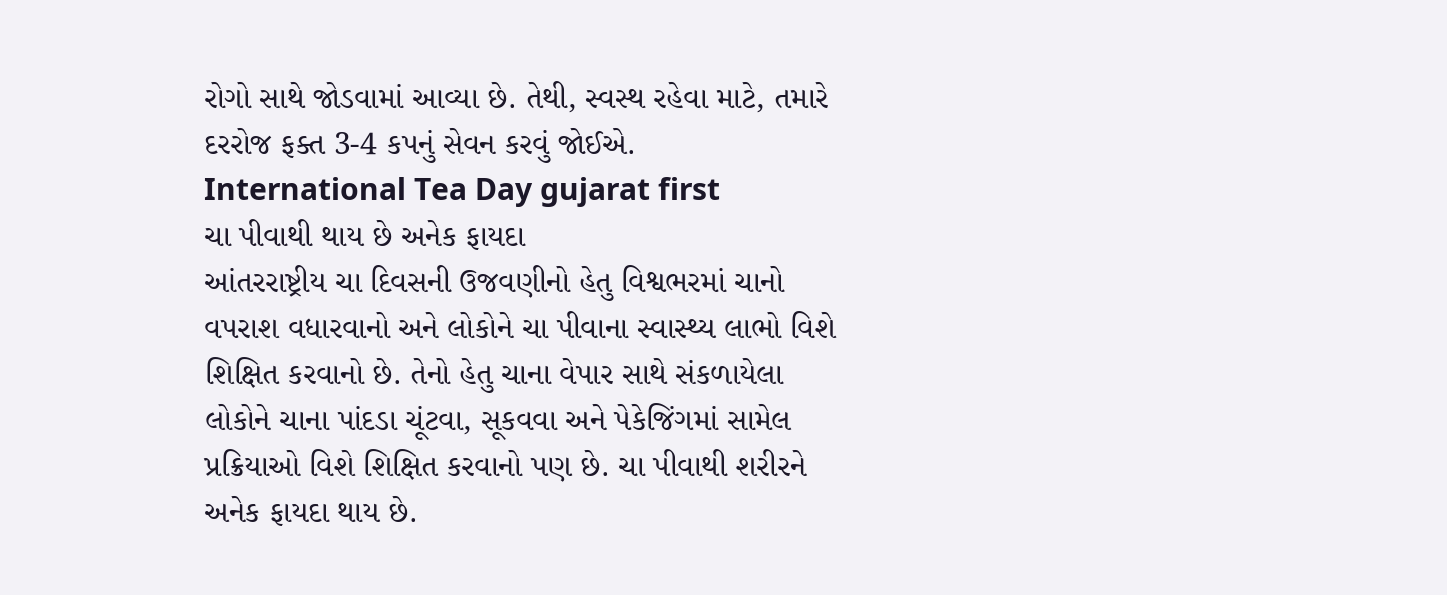રોગો સાથે જોડવામાં આવ્યા છે. તેથી, સ્વસ્થ રહેવા માટે, તમારે દરરોજ ફક્ત 3-4 કપનું સેવન કરવું જોઈએ.
International Tea Day gujarat first
ચા પીવાથી થાય છે અનેક ફાયદા
આંતરરાષ્ટ્રીય ચા દિવસની ઉજવણીનો હેતુ વિશ્વભરમાં ચાનો વપરાશ વધારવાનો અને લોકોને ચા પીવાના સ્વાસ્થ્ય લાભો વિશે શિક્ષિત કરવાનો છે. તેનો હેતુ ચાના વેપાર સાથે સંકળાયેલા લોકોને ચાના પાંદડા ચૂંટવા, સૂકવવા અને પેકેજિંગમાં સામેલ પ્રક્રિયાઓ વિશે શિક્ષિત કરવાનો પણ છે. ચા પીવાથી શરીરને અનેક ફાયદા થાય છે.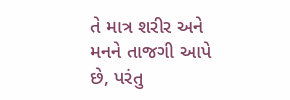તે માત્ર શરીર અને મનને તાજગી આપે છે, પરંતુ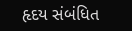હૃદય સંબંધિત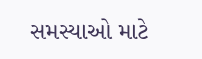સમસ્યાઓ માટે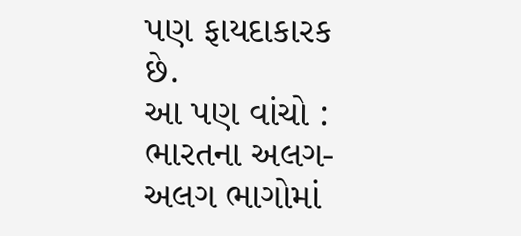પણ ફાયદાકારક છે.
આ પણ વાંચો : ભારતના અલગ-અલગ ભાગોમાં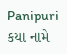Panipuri કયા નામે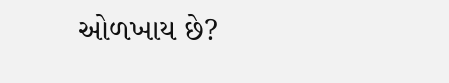ઓળખાય છે?